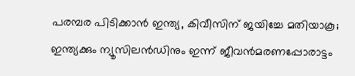പരമ്പര പിടിക്കാന്‍ ഇന്ത്യ, കിവീസിന് ജയിച്ചേ മതിയാകൂ; ഇന്ത്യക്കും ന്യൂസിലന്‍ഡിനും ഇന്ന് ജീവന്‍മരണപ്പോരാട്ടം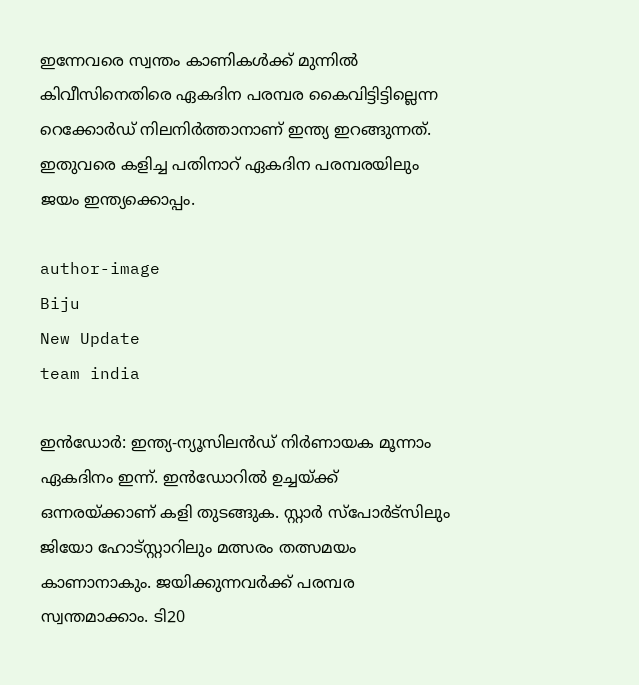ഇന്നേവരെ സ്വന്തം കാണികള്‍ക്ക് മുന്നില്‍ കിവീസിനെതിരെ ഏകദിന പരമ്പര കൈവിട്ടിട്ടില്ലെന്ന റെക്കോര്‍ഡ് നിലനിര്‍ത്താനാണ് ഇന്ത്യ ഇറങ്ങുന്നത്. ഇതുവരെ കളിച്ച പതിനാറ് ഏകദിന പരമ്പരയിലും ജയം ഇന്ത്യക്കൊപ്പം.

author-image
Biju
New Update
team india

ഇന്‍ഡോര്‍: ഇന്ത്യ-ന്യൂസിലന്‍ഡ് നിര്‍ണായക മൂന്നാം ഏകദിനം ഇന്ന്. ഇന്‍ഡോറില്‍ ഉച്ചയ്ക്ക് ഒന്നരയ്ക്കാണ് കളി തുടങ്ങുക. സ്റ്റാര്‍ സ്‌പോര്‍ട്‌സിലും ജിയോ ഹോട്സ്റ്റാറിലും മത്സരം തത്സമയം കാണാനാകും. ജയിക്കുന്നവര്‍ക്ക് പരമ്പര സ്വന്തമാക്കാം. ടി20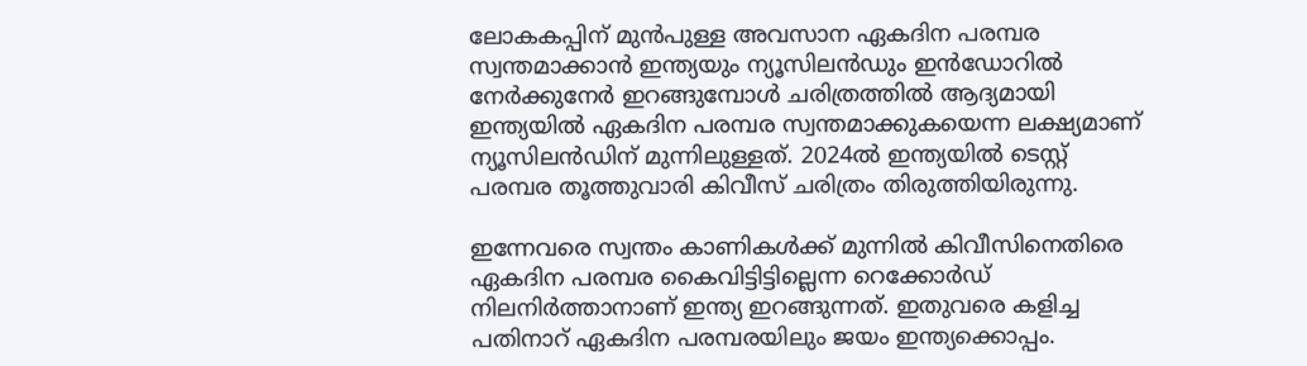ലോകകപ്പിന് മുന്‍പുള്ള അവസാന ഏകദിന പരമ്പര സ്വന്തമാക്കാന്‍ ഇന്ത്യയും ന്യൂസിലന്‍ഡും ഇന്‍ഡോറില്‍ നേര്‍ക്കുനേര്‍ ഇറങ്ങുമ്പോള്‍ ചരിത്രത്തില്‍ ആദ്യമായി ഇന്ത്യയില്‍ ഏകദിന പരമ്പര സ്വന്തമാക്കുകയെന്ന ലക്ഷ്യമാണ് ന്യൂസിലന്‍ഡിന് മുന്നിലുള്ളത്. 2024ല്‍ ഇന്ത്യയില്‍ ടെസ്റ്റ് പരമ്പര തൂത്തുവാരി കിവീസ് ചരിത്രം തിരുത്തിയിരുന്നു.

ഇന്നേവരെ സ്വന്തം കാണികള്‍ക്ക് മുന്നില്‍ കിവീസിനെതിരെ ഏകദിന പരമ്പര കൈവിട്ടിട്ടില്ലെന്ന റെക്കോര്‍ഡ് നിലനിര്‍ത്താനാണ് ഇന്ത്യ ഇറങ്ങുന്നത്. ഇതുവരെ കളിച്ച പതിനാറ് ഏകദിന പരമ്പരയിലും ജയം ഇന്ത്യക്കൊപ്പം.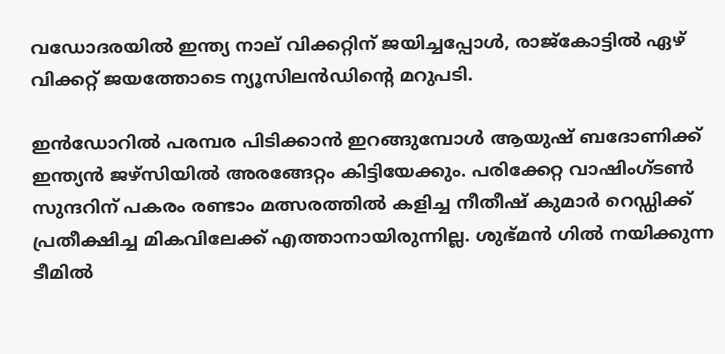വഡോദരയില്‍ ഇന്ത്യ നാല് വിക്കറ്റിന് ജയിച്ചപ്പോള്‍, രാജ്‌കോട്ടില്‍ ഏഴ് വിക്കറ്റ് ജയത്തോടെ ന്യൂസിലന്‍ഡിന്റെ മറുപടി.

ഇന്‍ഡോറില്‍ പരമ്പര പിടിക്കാന്‍ ഇറങ്ങുമ്പോള്‍ ആയുഷ് ബദോണിക്ക് ഇന്ത്യന്‍ ജഴ്‌സിയില്‍ അരങ്ങേറ്റം കിട്ടിയേക്കും. പരിക്കേറ്റ വാഷിംഗ്ടണ്‍ സുന്ദറിന് പകരം രണ്ടാം മത്സരത്തില്‍ കളിച്ച നീതീഷ് കുമാര്‍ റെഡ്ഡിക്ക് പ്രതീക്ഷിച്ച മികവിലേക്ക് എത്താനായിരുന്നില്ല. ശുഭ്മന്‍ ഗില്‍ നയിക്കുന്ന ടീമില്‍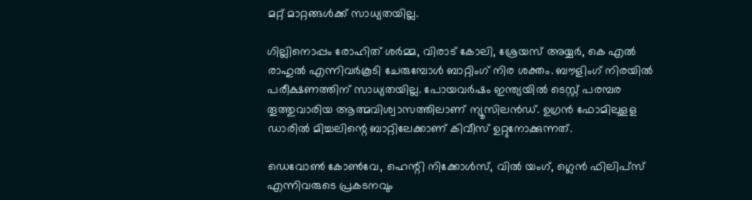മറ്റ് മാറ്റങ്ങള്‍ക്ക് സാധ്യതയില്ല.

ഗില്ലിനൊപ്പം രോഹിത് ശര്‍മ്മ, വിരാട് കോലി, ശ്രേയസ് അയ്യര്‍, കെ എല്‍ രാഹുല്‍ എന്നിവര്‍കൂടി ചേരുമ്പോള്‍ ബാറ്റിംഗ് നിര ശക്തം. ബൗളിംഗ് നിരയില്‍ പരീക്ഷണത്തിന് സാധ്യതയില്ല. പോയവര്‍ഷം ഇന്ത്യയില്‍ ടെസ്റ്റ് പരമ്പര തൂത്തുവാരിയ ആത്മവിശ്വാസത്തിലാണ് ന്യൂസിലന്‍ഡ്. ഉഗ്രന്‍ ഫോമിലുളള ഡാരില്‍ മിച്ചലിന്റെ ബാറ്റിലേക്കാണ് കിവീസ് ഉറ്റുനോക്കുന്നത്.

ഡെവോണ്‍ കോണ്‍വേ, ഹെന്റി നിക്കോള്‍സ്, വില്‍ യംഗ്, ഗ്ലെന്‍ ഫിലിപ്‌സ് എന്നിവരുടെ പ്രകടനവും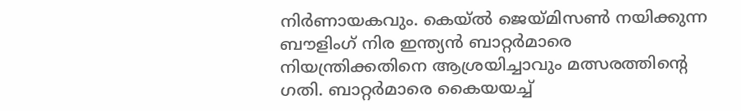നിര്‍ണായകവും. കെയ്ല്‍ ജെയ്മിസണ്‍ നയിക്കുന്ന ബൗളിംഗ് നിര ഇന്ത്യന്‍ ബാറ്റര്‍മാരെ നിയന്ത്രിക്കതിനെ ആശ്രയിച്ചാവും മത്സരത്തിന്റെ ഗതി. ബാറ്റര്‍മാരെ കൈയയച്ച്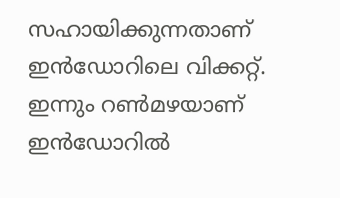സഹായിക്കുന്നതാണ് ഇന്‍ഡോറിലെ വിക്കറ്റ്. ഇന്നും റണ്‍മഴയാണ് ഇന്‍ഡോറില്‍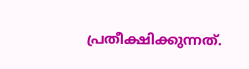പ്രതീക്ഷിക്കുന്നത്.